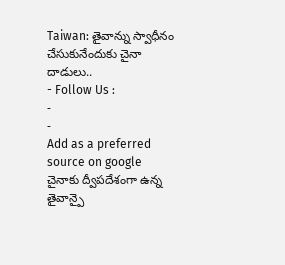Taiwan: తైవాన్ను స్వాధీనం చేసుకునేందుకు చైనా దాడులు..
- Follow Us :
-
-
Add as a preferred
source on google
చైనాకు ద్వీపదేశంగా ఉన్న తైవాన్పై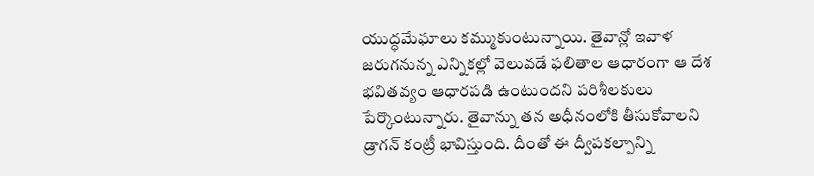యుద్ధమేఘాలు కమ్ముకుంటున్నాయి. తైవాన్లో ఇవాళ జరుగనున్న ఎన్నికల్లో వెలువడే ఫలితాల ఆధారంగా ఆ దేశ భవితవ్యం ఆధారపడి ఉంటుందని పరిశీలకులు పేర్కొంటున్నారు. తైవాన్ను తన అధీనంలోకి తీసుకోవాలని డ్రాగన్ కంట్రీ భావిస్తుంది. దీంతో ఈ ద్వీపకల్పాన్ని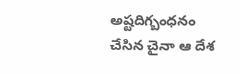అష్టదిగ్బంధనం చేసిన చైనా ఆ దేశ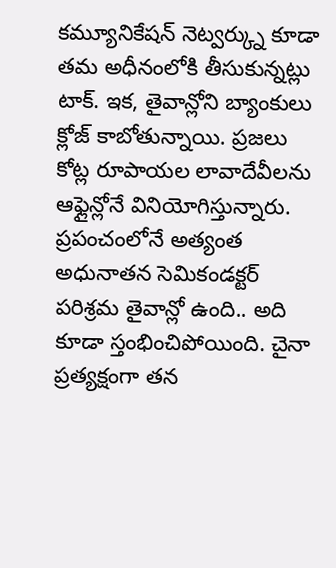కమ్యూనికేషన్ నెట్వర్క్ను కూడా తమ అధీనంలోకి తీసుకున్నట్లు టాక్. ఇక, తైవాన్లోని బ్యాంకులు క్లోజ్ కాబోతున్నాయి. ప్రజలు కోట్ల రూపాయల లావాదేవీలను ఆఫ్లైన్లోనే వినియోగిస్తున్నారు. ప్రపంచంలోనే అత్యంత అధునాతన సెమికండక్టర్ పరిశ్రమ తైవాన్లో ఉంది.. అది కూడా స్తంభించిపోయింది. చైనా ప్రత్యక్షంగా తన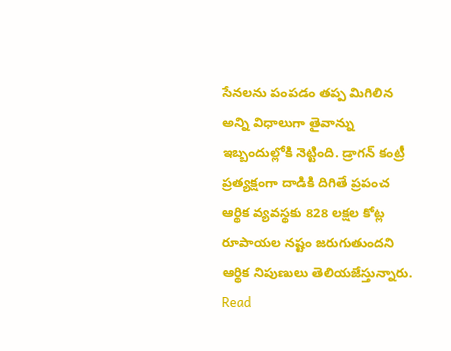సేనలను పంపడం తప్ప మిగిలిన అన్ని విధాలుగా తైవాన్ను ఇబ్బందుల్లోకి నెట్టింది. డ్రాగన్ కంట్రీ ప్రత్యక్షంగా దాడికి దిగితే ప్రపంచ ఆర్థిక వ్యవస్థకు 828 లక్షల కోట్ల రూపాయల నష్టం జరుగుతుందని ఆర్థిక నిపుణులు తెలియజేస్తున్నారు.
Read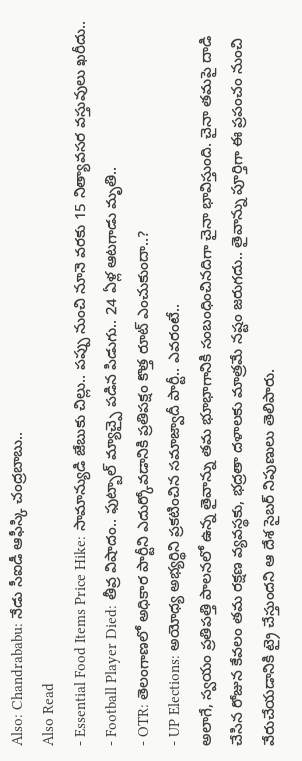Also: Chandrababu: నేడు సీఐడీ ఆఫీస్కి చంద్రబాబు..
Also Read
- Essential Food Items Price Hike: సామాన్యుడి జేబుకు చిల్లు.. పప్పు నుంచి నూనె వరకు 15 నిత్యావసర వస్తువులు ఖరీదు..
- Football Player Died: తీవ్ర విషాదం.. ఫుట్బాల్ మ్యాచ్పై పడిన పిడుగు.. 24 ఏళ్ల ఆటగాడు మృతి..
- OTR: తెలంగాణలో అధికార పార్టీని ఎదుర్కోవడానికి ప్రతిపక్షం కొత్త రూట్ ఎంచుకుందా..?
- UP Elections: అయోధ్య అభ్యర్థిని ప్రకటించిన సమాజ్వాదీ పార్టీ.. ఎవరంటే..
అలాగే, స్వయం ప్రతిపత్తి పాలనలో ఉన్న తైవాన్ను తమ భూభాగానికి సంబంధించినదిగా చైనా భావిస్తుంది. చైనా తమపై దాడి చేసిన రోజున కేవలం తమ రక్షణ వ్యవస్థకు, భద్రతా దళాలకు మాత్రమే నష్టం జరుగదు.. తైవాన్ను పూర్తిగా ఈ ప్రపంచం నుంచి వేరుచేయడానికి ట్రై చేస్తుందని ఆ దేశ సైబర్ నిపుణులు తెలిపారు.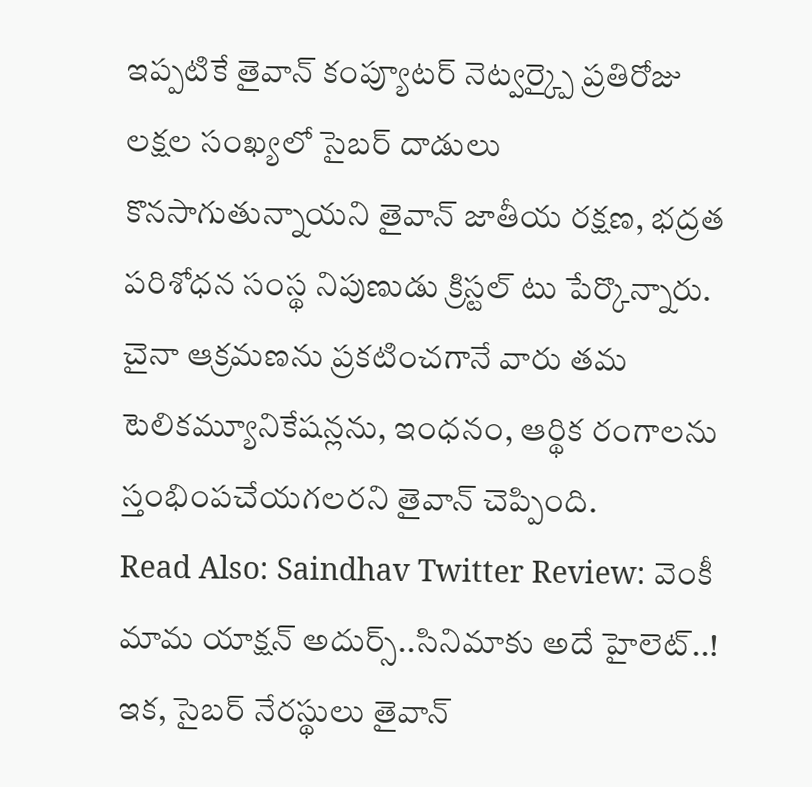ఇప్పటికే తైవాన్ కంప్యూటర్ నెట్వర్క్పై ప్రతిరోజు లక్షల సంఖ్యలో సైబర్ దాడులు కొనసాగుతున్నాయని తైవాన్ జాతీయ రక్షణ, భద్రత పరిశోధన సంస్థ నిపుణుడు క్రిస్టల్ టు పేర్కొన్నారు. చైనా ఆక్రమణను ప్రకటించగానే వారు తమ టెలికమ్యూనికేషన్లను, ఇంధనం, ఆర్థిక రంగాలను స్తంభింపచేయగలరని తైవాన్ చెప్పింది.
Read Also: Saindhav Twitter Review: వెంకీ మామ యాక్షన్ అదుర్స్..సినిమాకు అదే హైలెట్..!
ఇక, సైబర్ నేరస్థులు తైవాన్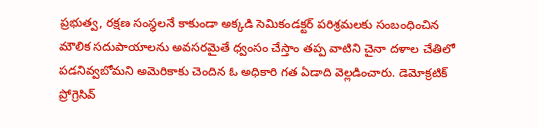ప్రభుత్వ, రక్షణ సంస్థలనే కాకుండా అక్కడి సెమికండక్టర్ పరిశ్రమలకు సంబంధించిన మౌలిక సదుపాయాలను అవసరమైతే ధ్వంసం చేస్తాం తప్ప వాటిని చైనా దళాల చేతిలో పడనివ్వబోమని అమెరికాకు చెందిన ఓ అధికారి గత ఏడాది వెల్లడించారు. డెమోక్రటిక్ ప్రోగ్రెసివ్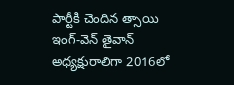పార్టీకి చెందిన త్సాయి ఇంగ్-వెన్ తైవాన్ అధ్యక్షురాలిగా 2016లో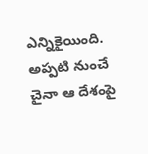ఎన్నికైయింది. అప్పటి నుంచే చైనా ఆ దేశంపై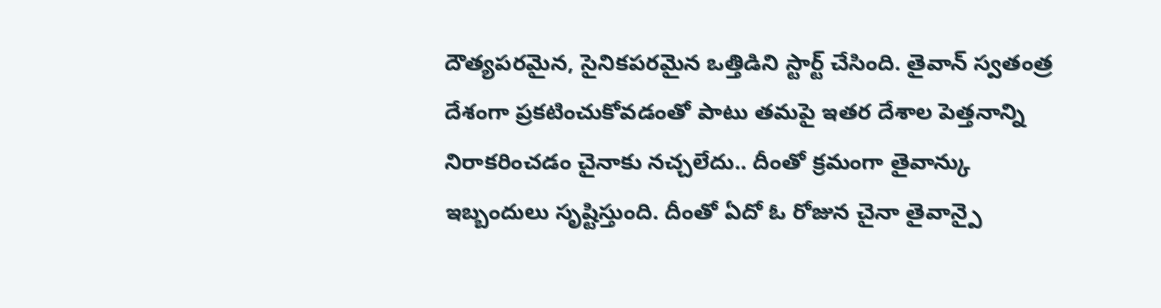దౌత్యపరమైన, సైనికపరమైన ఒత్తిడిని స్టార్ట్ చేసింది. తైవాన్ స్వతంత్ర దేశంగా ప్రకటించుకోవడంతో పాటు తమపై ఇతర దేశాల పెత్తనాన్ని నిరాకరించడం చైనాకు నచ్చలేదు.. దీంతో క్రమంగా తైవాన్కు ఇబ్బందులు సృష్టిస్తుంది. దీంతో ఏదో ఓ రోజున చైనా తైవాన్పై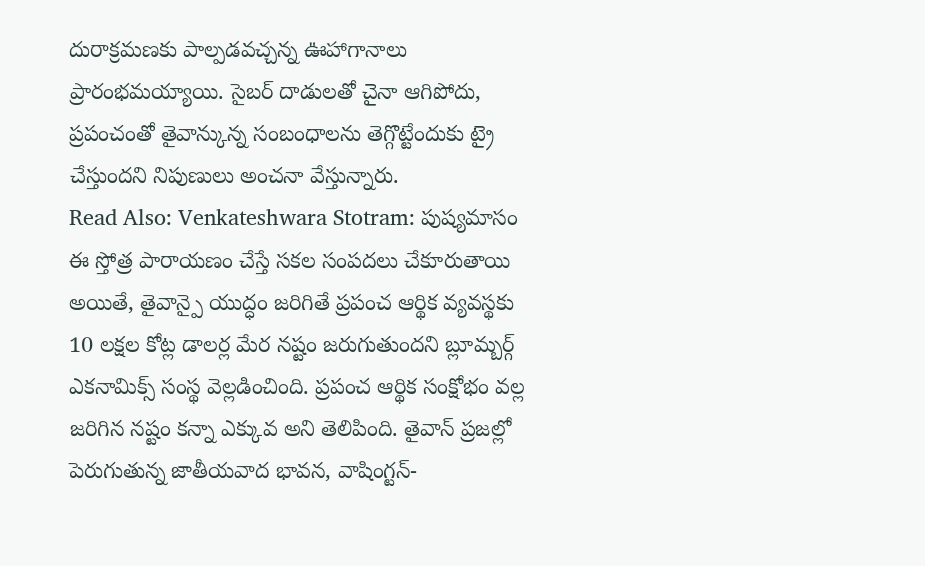దురాక్రమణకు పాల్పడవచ్చన్న ఊహాగానాలు ప్రారంభమయ్యాయి. సైబర్ దాడులతో చైనా ఆగిపోదు, ప్రపంచంతో తైవాన్కున్న సంబంధాలను తెగ్గొట్టేందుకు ట్రై చేస్తుందని నిపుణులు అంచనా వేస్తున్నారు.
Read Also: Venkateshwara Stotram: పుష్యమాసం ఈ స్తోత్ర పారాయణం చేస్తే సకల సంపదలు చేకూరుతాయి
అయితే, తైవాన్పై యుద్ధం జరిగితే ప్రపంచ ఆర్థిక వ్యవస్థకు 10 లక్షల కోట్ల డాలర్ల మేర నష్టం జరుగుతుందని బ్లూమ్బర్గ్ ఎకనామిక్స్ సంస్థ వెల్లడించింది. ప్రపంచ ఆర్థిక సంక్షోభం వల్ల జరిగిన నష్టం కన్నా ఎక్కువ అని తెలిపింది. తైవాన్ ప్రజల్లో పెరుగుతున్న జాతీయవాద భావన, వాషింగ్టన్-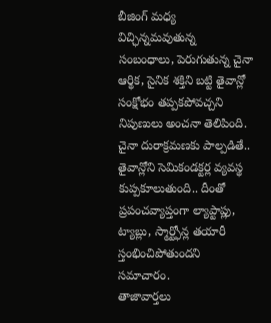బీజింగ్ మధ్య విచ్ఛిన్నమవుతున్న సంబంధాలు, పెరుగుతున్న చైనా ఆర్థిక, సైనిక శక్తిని బట్టి తైవాన్లో సంక్షోభం తప్పకపోవచ్చని నిపుణులు అంచనా తెలిపింది. చైనా దురాక్రమణకు పాల్పడితే.. తైవాన్లోని సెమికండక్టర్ల వ్యవస్థ కుప్పకూలుతుంది.. దీంతో ప్రపంచవ్యాప్తంగా ల్యాప్టాప్లు, ట్యాబ్లు, స్మార్ట్ఫోన్ల తయారీ స్తంభించిపోతుందని సమాచారం.
తాజావార్తలు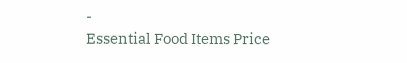-
Essential Food Items Price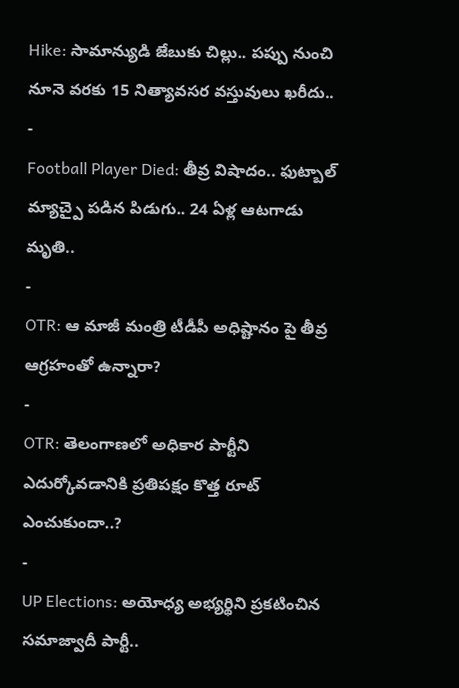Hike: సామాన్యుడి జేబుకు చిల్లు.. పప్పు నుంచి నూనె వరకు 15 నిత్యావసర వస్తువులు ఖరీదు..
-
Football Player Died: తీవ్ర విషాదం.. ఫుట్బాల్ మ్యాచ్పై పడిన పిడుగు.. 24 ఏళ్ల ఆటగాడు మృతి..
-
OTR: ఆ మాజీ మంత్రి టీడీపీ అధిష్టానం పై తీవ్ర ఆగ్రహంతో ఉన్నారా?
-
OTR: తెలంగాణలో అధికార పార్టీని ఎదుర్కోవడానికి ప్రతిపక్షం కొత్త రూట్ ఎంచుకుందా..?
-
UP Elections: అయోధ్య అభ్యర్థిని ప్రకటించిన సమాజ్వాదీ పార్టీ..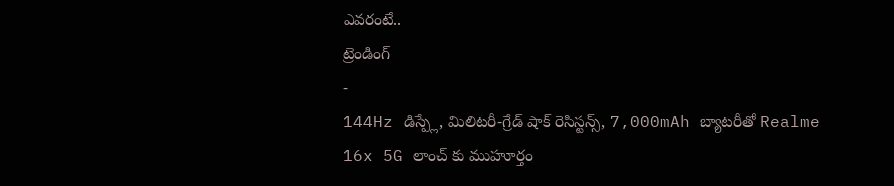ఎవరంటే..
ట్రెండింగ్
-
144Hz డిస్ప్లే, మిలిటరీ-గ్రేడ్ షాక్ రెసిస్టన్స్, 7,000mAh బ్యాటరీతో Realme 16x 5G లాంచ్ కు ముహూర్తం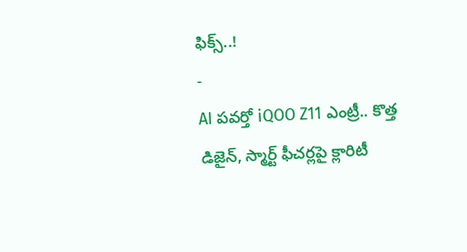ఫిక్స్..!
-
AI పవర్తో iQOO Z11 ఎంట్రీ.. కొత్త డిజైన్, స్మార్ట్ ఫీచర్లపై క్లారిటీ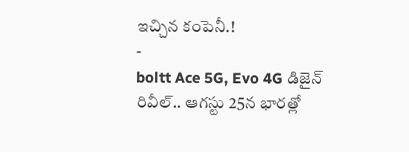ఇచ్చిన కంపెనీ.!
-
boltt Ace 5G, Evo 4G డిజైన్ రివీల్.. ఆగస్టు 25న భారత్లో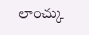లాంచ్కు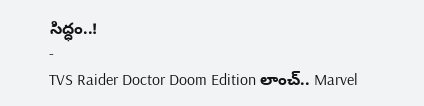సిద్ధం..!
-
TVS Raider Doctor Doom Edition లాంచ్.. Marvel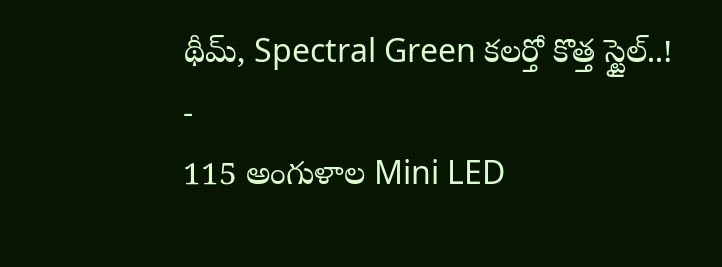థీమ్, Spectral Green కలర్తో కొత్త స్టైల్..!
-
115 అంగుళాల Mini LED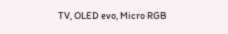TV, OLED evo, Micro RGB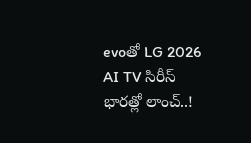evoతో LG 2026 AI TV సిరీస్ భారత్లో లాంచ్..!